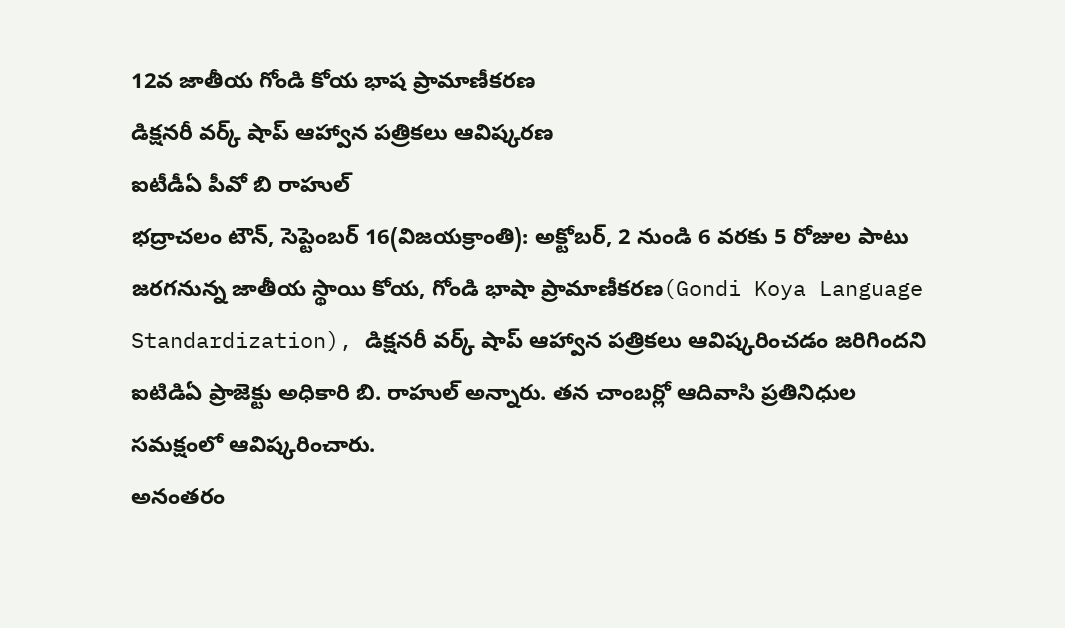12వ జాతీయ గోండి కోయ భాష ప్రామాణీకరణ
డిక్షనరీ వర్క్ షాప్ ఆహ్వాన పత్రికలు ఆవిష్కరణ
ఐటీడీఏ పీవో బి రాహుల్
భద్రాచలం టౌన్, సెప్టెంబర్ 16(విజయక్రాంతి): అక్టోబర్, 2 నుండి 6 వరకు 5 రోజుల పాటు జరగనున్న జాతీయ స్థాయి కోయ, గోండి భాషా ప్రామాణీకరణ(Gondi Koya Language Standardization), డిక్షనరీ వర్క్ షాప్ ఆహ్వాన పత్రికలు ఆవిష్కరించడం జరిగిందని ఐటిడిఏ ప్రాజెక్టు అధికారి బి. రాహుల్ అన్నారు. తన చాంబర్లో ఆదివాసి ప్రతినిధుల సమక్షంలో ఆవిష్కరించారు.
అనంతరం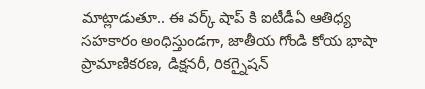మాట్లాడుతూ.. ఈ వర్క్ షాప్ కి ఐటీడీఏ ఆతిధ్య సహకారం అంధిస్తుండగా, జాతీయ గోండి కోయ భాషా ప్రామాణికరణ, డిక్షనరీ, రికగ్నైషన్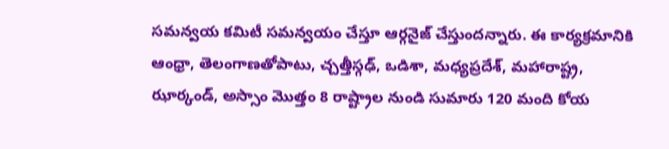సమన్వయ కమిటీ సమన్వయం చేస్తూ ఆర్గనైజ్ చేస్తుందన్నారు. ఈ కార్యక్రమానికి ఆంధ్రా, తెలంగాణతోపాటు, చ్చత్తీస్గఢ్, ఒడిశా, మధ్యప్రదేశ్, మహారాష్ట్ర, ఝార్కండ్, అస్సాం మొత్తం 8 రాష్ట్రాల నుండి సుమారు 120 మంది కోయ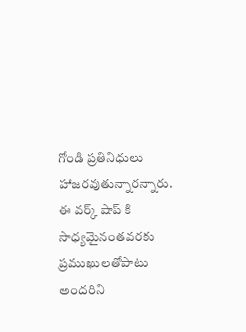గోండి ప్రతినిధులు హాజరవుతున్నారన్నారు.
ఈ వర్క్ షాప్ కి సాధ్యమైనంతవరకు ప్రముఖులతోపాటు అందరిని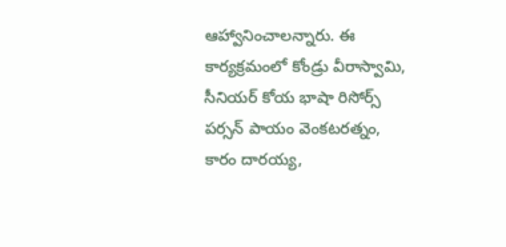ఆహ్వానించాలన్నారు. ఈ కార్యక్రమంలో కోండ్రు వీరాస్వామి, సీనియర్ కోయ భాషా రిసోర్స్ పర్సన్ పాయం వెంకటరత్నం, కారం దారయ్య,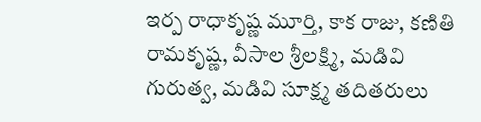ఇర్ప రాధాకృష్ణ మూర్తి, కాక రాజు, కణితి రామకృష్ణ, వీసాల శ్రీలక్ష్మి, మడివి గురుత్వ, మడివి సూక్ష్మ తదితరులు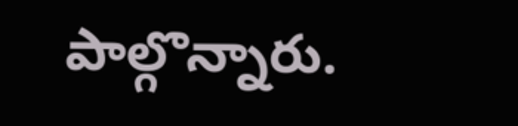పాల్గొన్నారు.